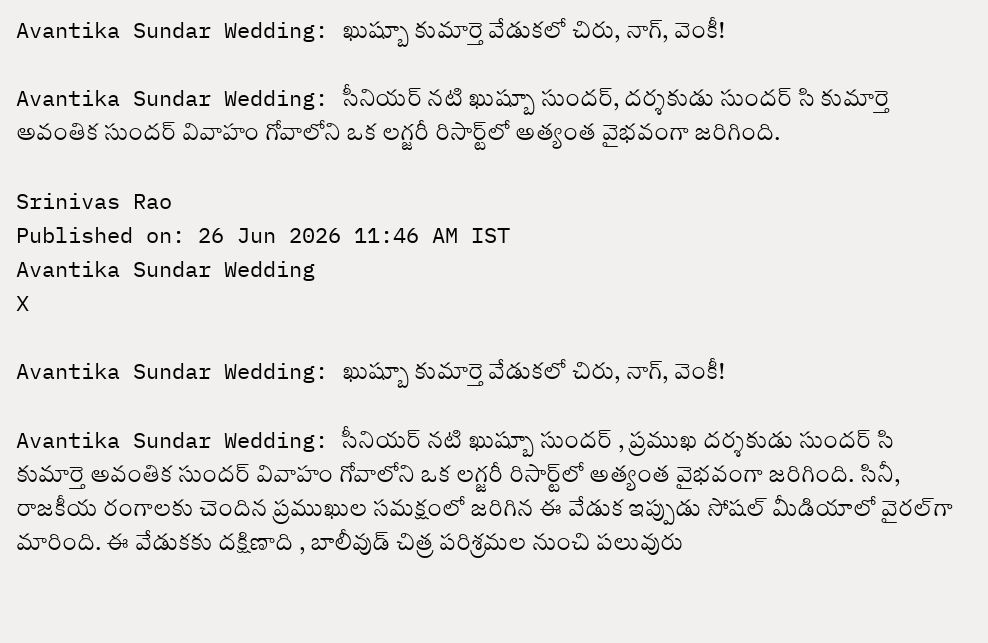Avantika Sundar Wedding: ఖుష్బూ కుమార్తె వేడుకలో చిరు, నాగ్, వెంకీ!

Avantika Sundar Wedding: సీనియర్ నటి ఖుష్బూ సుందర్, దర్శకుడు సుందర్ సి కుమార్తె అవంతిక సుందర్ వివాహం గోవాలోని ఒక లగ్జరీ రిసార్ట్‌లో అత్యంత వైభవంగా జరిగింది.

Srinivas Rao
Published on: 26 Jun 2026 11:46 AM IST
Avantika Sundar Wedding
X

Avantika Sundar Wedding: ఖుష్బూ కుమార్తె వేడుకలో చిరు, నాగ్, వెంకీ!

Avantika Sundar Wedding: సీనియర్ నటి ఖుష్బూ సుందర్ , ప్రముఖ దర్శకుడు సుందర్ సి కుమార్తె అవంతిక సుందర్ వివాహం గోవాలోని ఒక లగ్జరీ రిసార్ట్‌లో అత్యంత వైభవంగా జరిగింది. సినీ, రాజకీయ రంగాలకు చెందిన ప్రముఖుల సమక్షంలో జరిగిన ఈ వేడుక ఇప్పుడు సోషల్ మీడియాలో వైరల్‌గా మారింది. ఈ వేడుకకు దక్షిణాది , బాలీవుడ్ చిత్ర పరిశ్రమల నుంచి పలువురు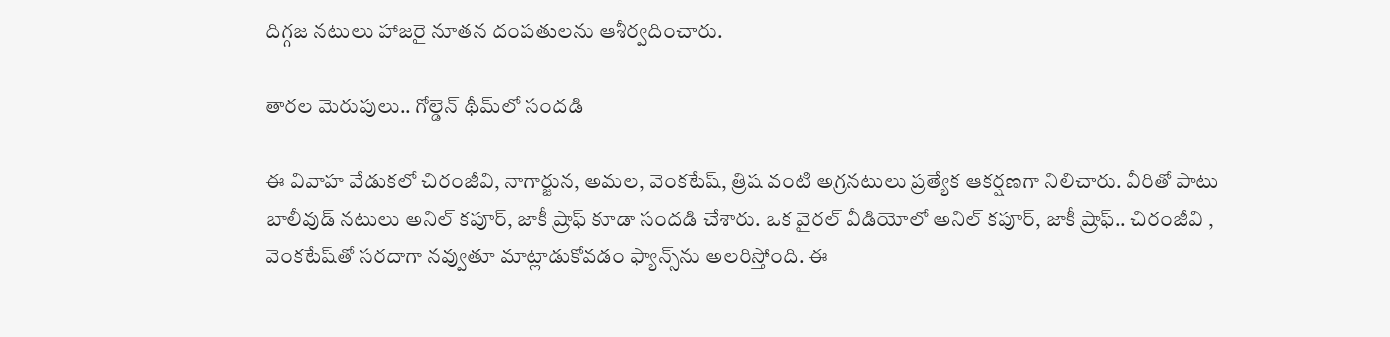దిగ్గజ నటులు హాజరై నూతన దంపతులను ఆశీర్వదించారు.

తారల మెరుపులు.. గోల్డెన్ థీమ్‌లో సందడి

ఈ వివాహ వేడుకలో చిరంజీవి, నాగార్జున, అమల, వెంకటేష్, త్రిష వంటి అగ్రనటులు ప్రత్యేక ఆకర్షణగా నిలిచారు. వీరితో పాటు బాలీవుడ్ నటులు అనిల్ కపూర్, జాకీ ష్రాఫ్ కూడా సందడి చేశారు. ఒక వైరల్ వీడియోలో అనిల్ కపూర్, జాకీ ష్రాఫ్.. చిరంజీవి , వెంకటేష్‌తో సరదాగా నవ్వుతూ మాట్లాడుకోవడం ఫ్యాన్స్‌ను అలరిస్తోంది. ఈ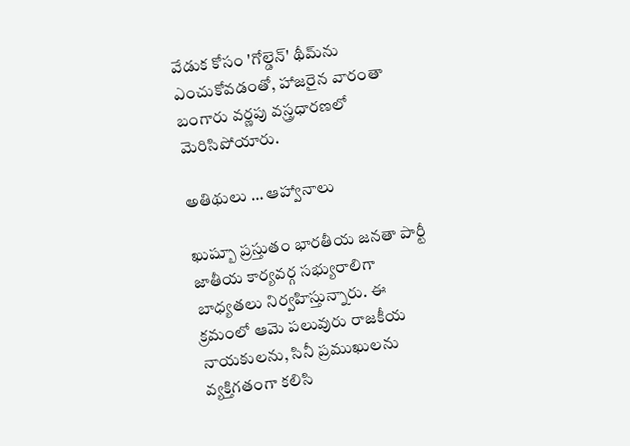వేడుక కోసం 'గోల్డెన్' థీమ్‌ను ఎంచుకోవడంతో, హాజరైన వారంతా బంగారు వర్ణపు వస్త్రధారణలో మెరిసిపోయారు.

అతిథులు … ఆహ్వానాలు

ఖుష్బూ ప్రస్తుతం భారతీయ జనతా పార్టీ జాతీయ కార్యవర్గ సభ్యురాలిగా బాధ్యతలు నిర్వహిస్తున్నారు. ఈ క్రమంలో ఆమె పలువురు రాజకీయ నాయకులను, సినీ ప్రముఖులను వ్యక్తిగతంగా కలిసి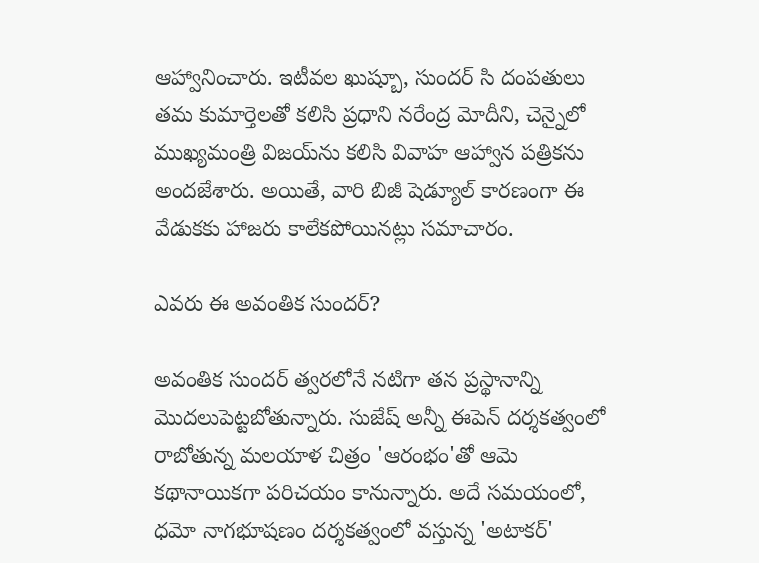ఆహ్వానించారు. ఇటీవల ఖుష్బూ, సుందర్ సి దంపతులు తమ కుమార్తెలతో కలిసి ప్రధాని నరేంద్ర మోదీని, చెన్నైలో ముఖ్యమంత్రి విజయ్‌ను కలిసి వివాహ ఆహ్వాన పత్రికను అందజేశారు. అయితే, వారి బిజీ షెడ్యూల్ కారణంగా ఈ వేడుకకు హాజరు కాలేకపోయినట్లు సమాచారం.

ఎవరు ఈ అవంతిక సుందర్?

అవంతిక సుందర్ త్వరలోనే నటిగా తన ప్రస్థానాన్ని మొదలుపెట్టబోతున్నారు. సుజేష్ అన్నీ ఈపెన్ దర్శకత్వంలో రాబోతున్న మలయాళ చిత్రం 'ఆరంభం'తో ఆమె కథానాయికగా పరిచయం కానున్నారు. అదే సమయంలో, ధమో నాగభూషణం దర్శకత్వంలో వస్తున్న 'అటాకర్'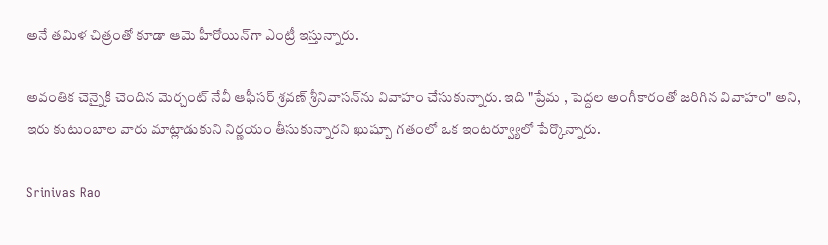అనే తమిళ చిత్రంతో కూడా ఆమె హీరోయిన్‌గా ఎంట్రీ ఇస్తున్నారు.

అవంతిక చెన్నైకి చెందిన మెర్చంట్ నేవీ ఆఫీసర్ శ్రవణ్ శ్రీనివాసన్‌ను వివాహం చేసుకున్నారు. ఇది "ప్రేమ , పెద్దల అంగీకారంతో జరిగిన వివాహం" అని, ఇరు కుటుంబాల వారు మాట్లాడుకుని నిర్ణయం తీసుకున్నారని ఖుష్బూ గతంలో ఒక ఇంటర్వ్యూలో పేర్కొన్నారు.

Srinivas Rao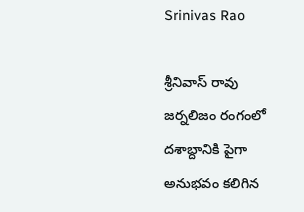Srinivas Rao

శ్రీనివాస్ రావు జర్నలిజం రంగంలో దశాబ్దానికి పైగా అనుభవం కలిగిన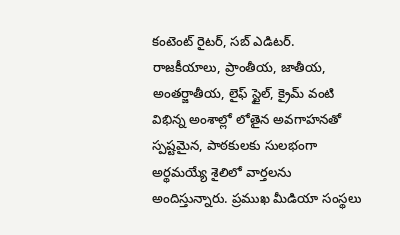కంటెంట్ రైటర్, సబ్ ఎడిటర్. రాజకీయాలు, ప్రాంతీయ, జాతీయ, అంతర్జాతీయ, లైఫ్ స్టైల్, క్రైమ్ వంటి విభిన్న అంశాల్లో లోతైన అవగాహనతో స్పష్టమైన, పాఠకులకు సులభంగా అర్థమయ్యే శైలిలో వార్తలను అందిస్తున్నారు. ప్రముఖ మీడియా సంస్థలు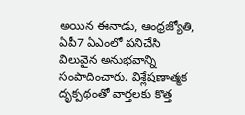అయిన ఈనాడు, ఆంధ్రజ్యోతి, ఏపీ7 ఏఎంలో పనిచేసి విలువైన అనుభవాన్ని సంపాదించారు. విశ్లేషణాత్మక దృక్పథంతో వార్తలకు కొత్త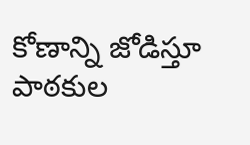కోణాన్ని జోడిస్తూ పాఠకుల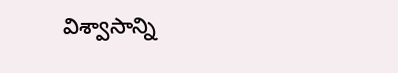విశ్వాసాన్ని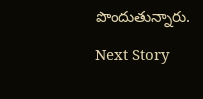పొందుతున్నారు.

Next Story